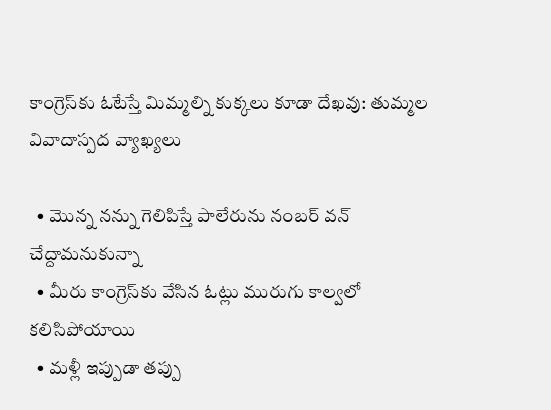కాంగ్రెస్‌కు ఓటేస్తే మిమ్మల్ని కుక్కలు కూడా దేఖవు: తుమ్మల వివాదాస్పద వ్యాఖ్యలు

  • మొన్న నన్ను గెలిపిస్తే పాలేరును నంబర్ వన్ చేద్దామనుకున్నా
  • మీరు కాంగ్రెస్‌కు వేసిన ఓట్లు మురుగు కాల్వలో కలిసిపోయాయి
  • మళ్లీ ఇప్పుడా తప్పు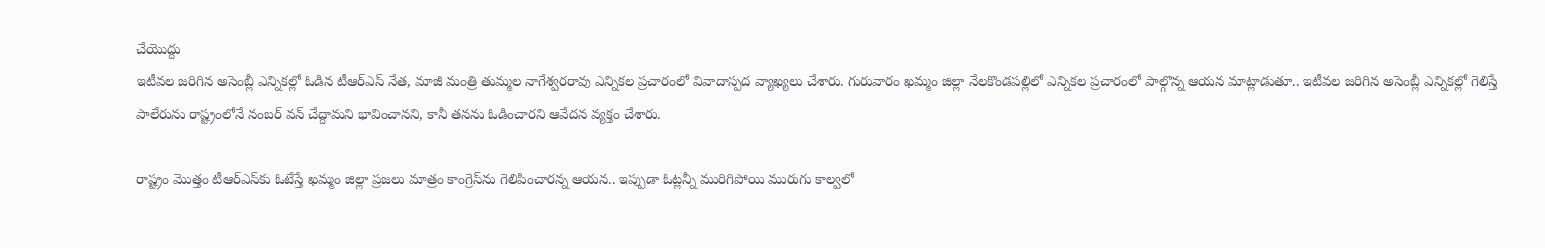చేయొద్దు
ఇటీవల జరిగిన అసెంబ్లీ ఎన్నికల్లో ఓడిన టీఆర్ఎస్ నేత, మాజీ మంత్రి తుమ్మల నాగేశ్వరరావు ఎన్నికల ప్రచారంలో వివాదాస్పద వ్యాఖ్యలు చేశారు. గురువారం ఖమ్మం జిల్లా నేలకొండపల్లిలో ఎన్నికల ప్రచారంలో పాల్గొన్న ఆయన మాట్లాడుతూ.. ఇటీవల జరిగిన అసెంబ్లీ ఎన్నికల్లో గెలిస్తే పాలేరును రాష్ట్రంలోనే నంబర్ వన్ చేద్దామని భావించానని, కానీ తనను ఓడించారని ఆవేదన వ్యక్తం చేశారు.

రాష్ట్రం మొత్తం టీఆర్ఎస్‌కు ఓటేస్తే ఖమ్మం జిల్లా ప్రజలు మాత్రం కాంగ్రెస్‌ను గెలిపించారన్న ఆయన.. ఇప్పుడా ఓట్లన్నీ మురిగిపోయి మురుగు కాల్వలో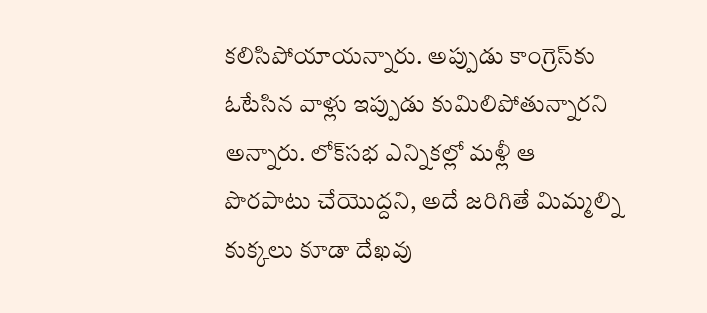కలిసిపోయాయన్నారు. అప్పుడు కాంగ్రెస్‌కు ఓటేసిన వాళ్లు ఇప్పుడు కుమిలిపోతున్నారని అన్నారు. లోక్‌సభ ఎన్నికల్లో మళ్లీ ఆ పొరపాటు చేయొద్దని, అదే జరిగితే మిమ్మల్ని కుక్కలు కూడా దేఖవు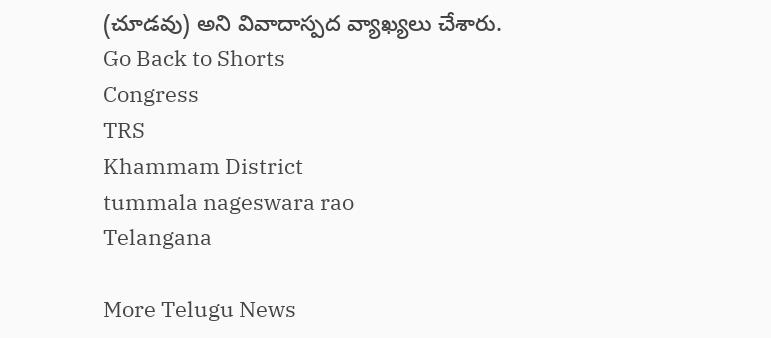(చూడవు) అని వివాదాస్పద వ్యాఖ్యలు చేశారు.
Go Back to Shorts
Congress
TRS
Khammam District
tummala nageswara rao
Telangana

More Telugu News